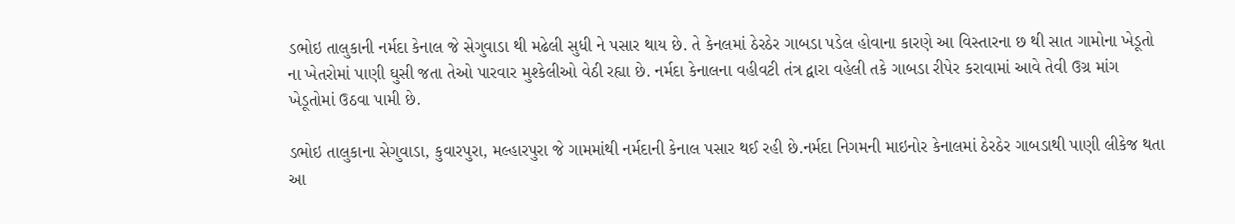ડભોઇ તાલુકાની નર્મદા કેનાલ જે સેગુવાડા થી મઢેલી સુધી ને પસાર થાય છે. તે કેનલમાં ઠેરઠેર ગાબડા પડેલ હોવાના કારણે આ વિસ્તારના છ થી સાત ગામોના ખેડૂતો ના ખેતરોમાં પાણી ઘુસી જતા તેઓ પારવાર મુશ્કેલીઓ વેઠી રહ્યા છે. નર્મદા કેનાલના વહીવટી તંત્ર દ્વારા વહેલી તકે ગાબડા રીપેર કરાવામાં આવે તેવી ઉગ્ર માંગ ખેડૂતોમાં ઉઠવા પામી છે.

ડભોઇ તાલુકાના સેગુવાડા, કુવારપુરા, મલ્હારપુરા જે ગામમાંથી નર્મદાની કેનાલ પસાર થઈ રહી છે.નર્મદા નિગમની માઇનોર કેનાલમાં ઠેરઠેર ગાબડાથી પાણી લીકેજ થતા આ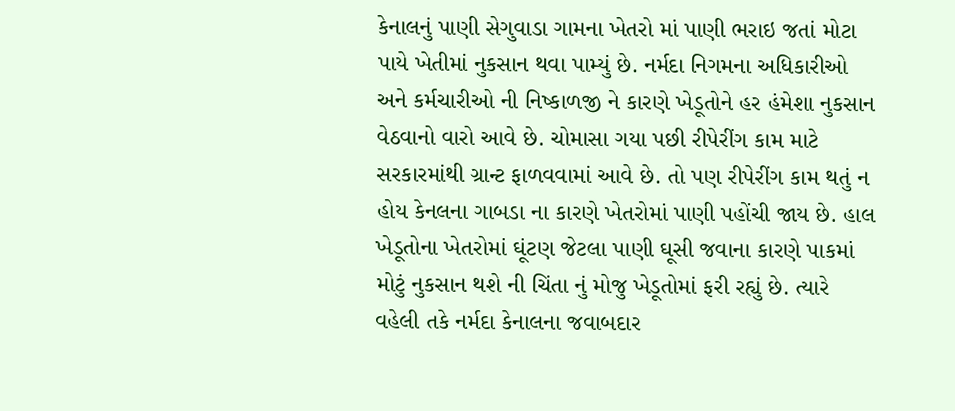કેનાલનું પાણી સેગુવાડા ગામના ખેતરો માં પાણી ભરાઇ જતાં મોટા પાયે ખેતીમાં નુકસાન થવા પામ્યું છે. નર્મદા નિગમના અધિકારીઓ અને કર્મચારીઓ ની નિષ્કાળજી ને કારણે ખેડૂતોને હર હંમેશા નુકસાન વેઠવાનો વારો આવે છે. ચોમાસા ગયા પછી રીપેરીંગ કામ માટે સરકારમાંથી ગ્રાન્ટ ફાળવવામાં આવે છે. તો પણ રીપેરીંગ કામ થતું ન હોય કેનલના ગાબડા ના કારણે ખેતરોમાં પાણી પહોંચી જાય છે. હાલ ખેડૂતોના ખેતરોમાં ઘૂંટણ જેટલા પાણી ઘૂસી જવાના કારણે પાકમાં મોટું નુકસાન થશે ની ચિંતા નું મોજુ ખેડૂતોમાં ફરી રહ્યું છે. ત્યારે વહેલી તકે નર્મદા કેનાલના જવાબદાર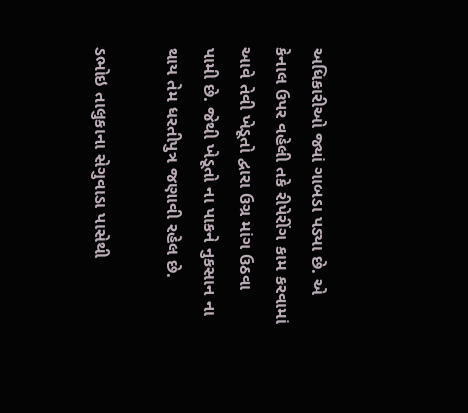અધિકારીઓ જ્યાં ગાબડા પડ્યા છે. એ કેનાલ ઉપર વહેલી તકે રીપેરીંગ કામ કરવામાં આવે તેવી ખેડૂતો દ્વારા ઉગ્ર માંગ ઉઠવા પામી છે. જેથી ખેડૂતો ના પાકને નુકસાન ના થાય તેમ ધરતીપુત્ર જણાવી રહેલ છે.

ડભોઇ તાલુકાના સેગુવાડા પાસેથી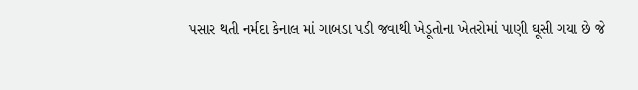પસાર થતી નર્મદા કેનાલ માં ગાબડા પડી જવાથી ખેડૂતોના ખેતરોમાં પાણી ઘૂસી ગયા છે જે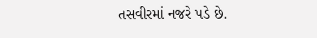તસવીરમાં નજરે પડે છે.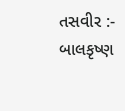તસવીર :- બાલકૃષ્ણ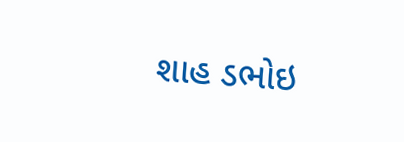શાહ ડભોઇ